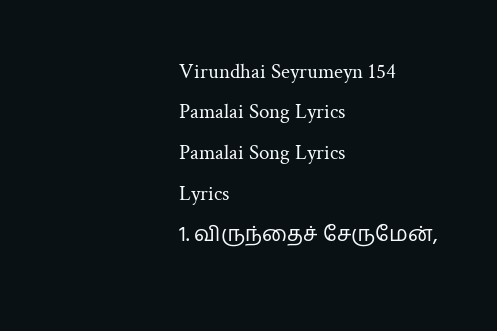Virundhai Seyrumeyn 154 Pamalai Song Lyrics
Pamalai Song Lyrics
Lyrics
1. விருந்தைச் சேருமேன்,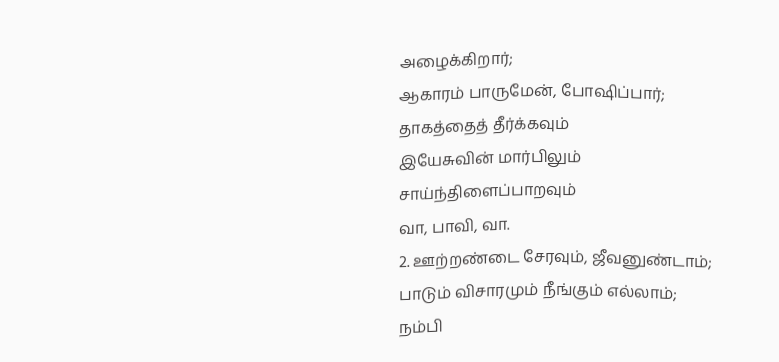அழைக்கிறார்;
ஆகாரம் பாருமேன், போஷிப்பார்;
தாகத்தைத் தீர்க்கவும்
இயேசுவின் மார்பிலும்
சாய்ந்திளைப்பாறவும்
வா, பாவி, வா.
2. ஊற்றண்டை சேரவும், ஜீவனுண்டாம்;
பாடும் விசாரமும் நீங்கும் எல்லாம்;
நம்பி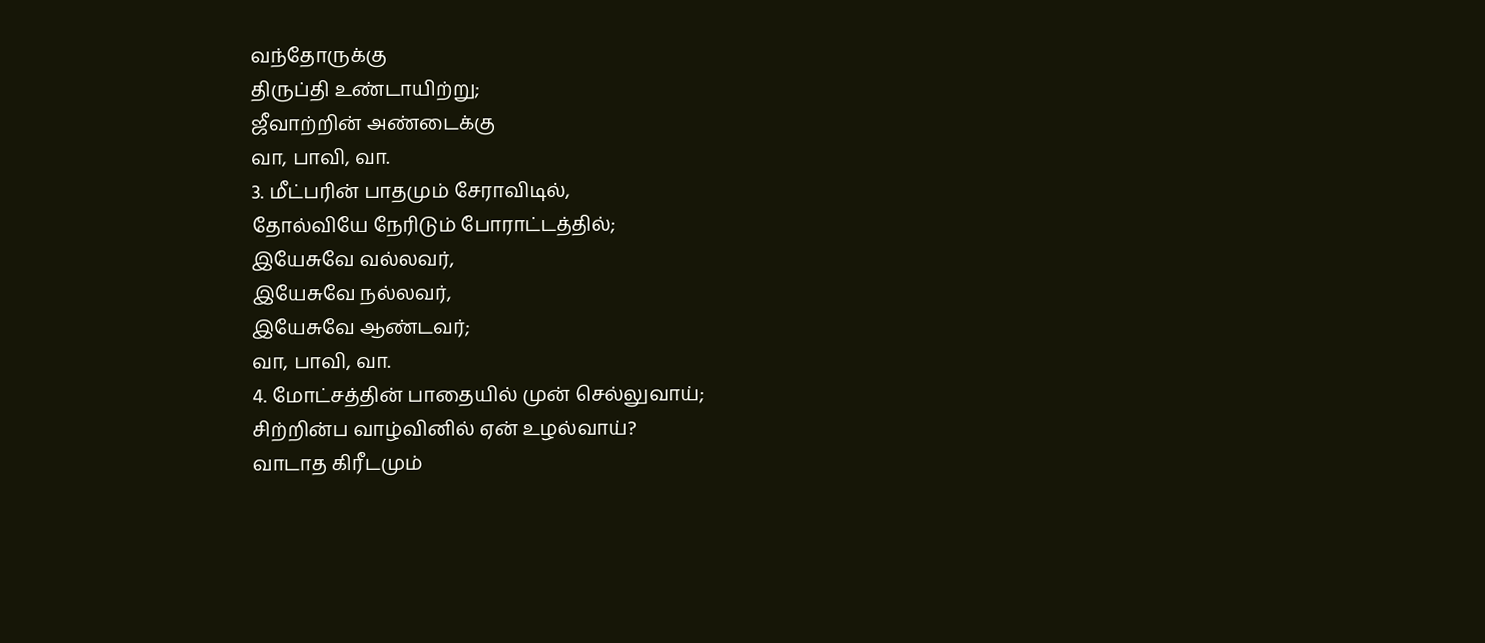வந்தோருக்கு
திருப்தி உண்டாயிற்று;
ஜீவாற்றின் அண்டைக்கு
வா, பாவி, வா.
3. மீட்பரின் பாதமும் சேராவிடில்,
தோல்வியே நேரிடும் போராட்டத்தில்;
இயேசுவே வல்லவர்,
இயேசுவே நல்லவர்,
இயேசுவே ஆண்டவர்;
வா, பாவி, வா.
4. மோட்சத்தின் பாதையில் முன் செல்லுவாய்;
சிற்றின்ப வாழ்வினில் ஏன் உழல்வாய்?
வாடாத கிரீடமும்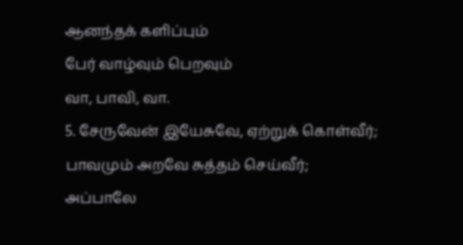ஆனந்தக் களிப்பும்
பேர் வாழ்வும் பெறவும்
வா, பாவி, வா.
5. சேருவேன் இயேசுவே, ஏற்றுக் கொள்வீர்;
பாவமும் அறவே சுத்தம் செய்வீர்;
அப்பாலே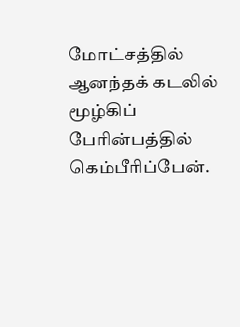மோட்சத்தில்
ஆனந்தக் கடலில்
மூழ்கிப் பேரின்பத்தில்
கெம்பீரிப்பேன்.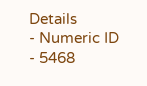Details
- Numeric ID
- 5468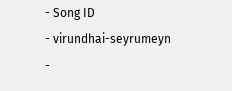- Song ID
- virundhai-seyrumeyn
-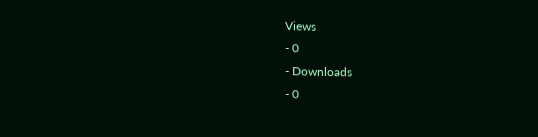Views
- 0
- Downloads
- 0